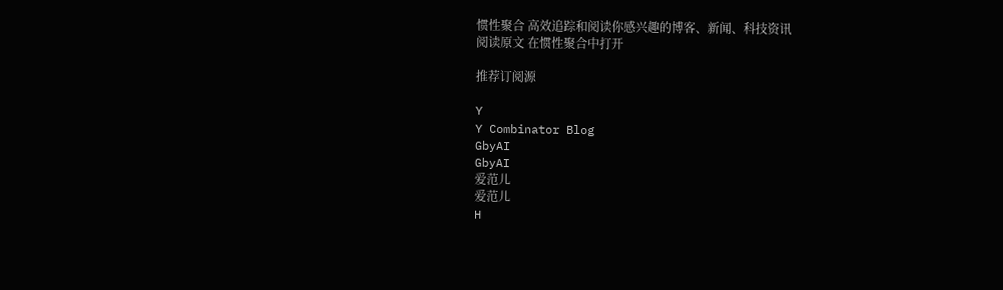惯性聚合 高效追踪和阅读你感兴趣的博客、新闻、科技资讯
阅读原文 在惯性聚合中打开

推荐订阅源

Y
Y Combinator Blog
GbyAI
GbyAI
爱范儿
爱范儿
H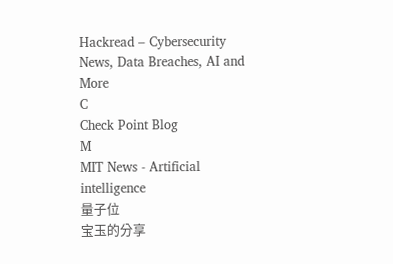Hackread – Cybersecurity News, Data Breaches, AI and More
C
Check Point Blog
M
MIT News - Artificial intelligence
量子位
宝玉的分享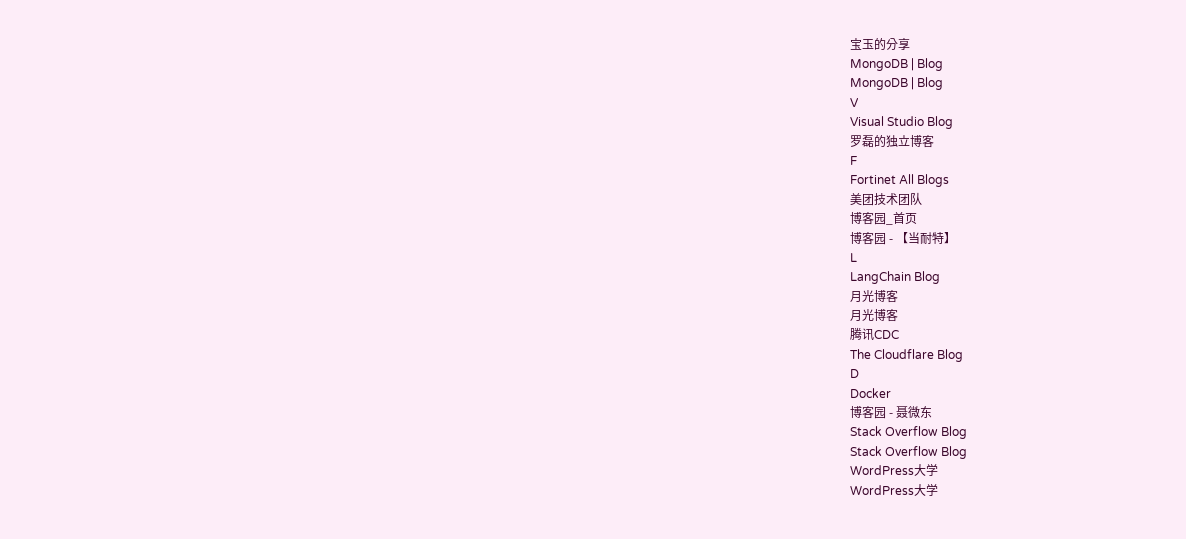宝玉的分享
MongoDB | Blog
MongoDB | Blog
V
Visual Studio Blog
罗磊的独立博客
F
Fortinet All Blogs
美团技术团队
博客园_首页
博客园 - 【当耐特】
L
LangChain Blog
月光博客
月光博客
腾讯CDC
The Cloudflare Blog
D
Docker
博客园 - 聂微东
Stack Overflow Blog
Stack Overflow Blog
WordPress大学
WordPress大学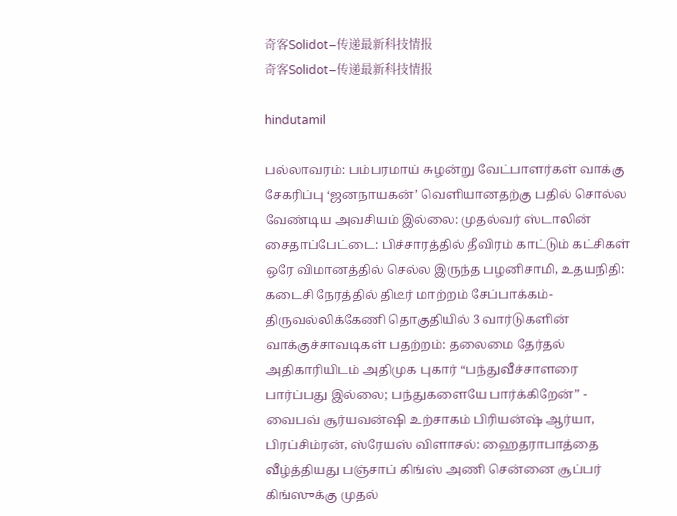奇客Solidot–传递最新科技情报
奇客Solidot–传递最新科技情报

hindutamil

பல்லாவரம்: பம்பரமாய் சுழன்று வேட்பாளர்கள் வாக்கு சேகரிப்பு ‘ஜனநாயகன்’ வெளியானதற்கு பதில் சொல்ல வேண்டிய அவசியம் இல்லை: முதல்வர் ஸ்டாலின் சைதாப்பேட்டை: பிச்சாரத்தில் தீவிரம் காட்டும் கட்சிகள் ஒரே விமானத்தில் செல்ல இருந்த பழனிசாமி, உதயநிதி: கடைசி நேரத்தில் திடீர் மாற்றம் சேப்பாக்கம்-திருவல்லிக்கேணி தொகுதியில் 3 வார்டுகளின் வாக்குச்சாவடிகள் பதற்றம்: தலைமை தேர்தல் அதிகாரியிடம் அதிமுக புகார் “பந்துவீச்சாளரை பார்ப்பது இல்லை; பந்துகளையே பார்க்கிறேன்” - வைபவ் சூர்யவன்ஷி உற்சாகம் பிரியன்ஷ் ஆர்யா, பிரப்சிம்ரன், ஸ்ரேயஸ் விளாசல்: ஹைதராபாத்தை வீழ்த்தியது பஞ்சாப் கிங்ஸ் அணி சென்னை சூப்பர் கிங்ஸுக்கு முதல்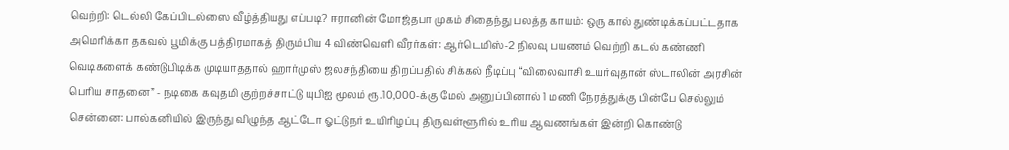வெற்றி: டெல்லி கேப்பிடல்ஸை வீழ்த்தியது எப்படி? ஈரானின் மோஜ்தபா முகம் சிதைந்து பலத்த காயம்: ஒரு கால் துண்டிக்கப்பட்டதாக அமெரிக்கா தகவல் பூமிக்கு பத்திரமாகத் திரும்பிய 4 விண்வெளி வீரர்கள்: ஆர்டெமிஸ்-2 நிலவு பயணம் வெற்றி கடல் கண்ணி வெடிகளைக் கண்டுபிடிக்க முடியாததால் ஹார்முஸ் ஜலசந்தியை திறப்பதில் சிக்கல் நீடிப்பு “விலைவாசி உயர்வுதான் ஸ்டாலின் அரசின் பெரிய சாதனை” - நடிகை கவுதமி குற்றச்சாட்டு யுபிஐ மூலம் ரூ.10,000-க்கு மேல் அனுப்பினால் 1 மணி நேரத்துக்கு பின்பே செல்லும் சென்னை: பால்கனியில் இருந்து விழுந்த ஆட்டோ ஓட்டுநர் உயிரிழப்பு திருவள்ளூரில் உரிய ஆவணங்கள் இன்றி கொண்டு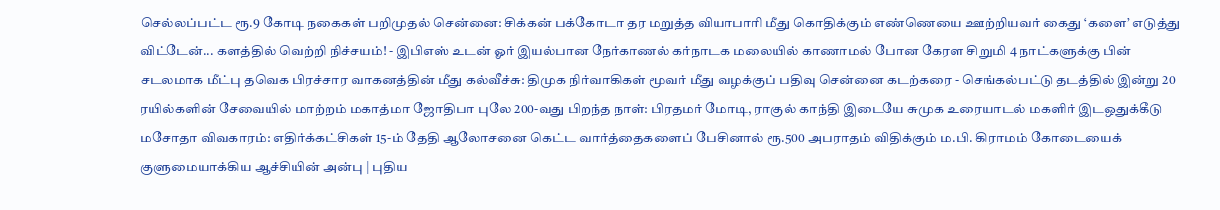செல்லப்பட்ட ரூ.9 கோடி நகைகள் பறிமுதல் சென்னை: சிக்கன் பக்கோடா தர மறுத்த வியாபாரி மீது கொதிக்கும் எண்ணெயை ஊற்றியவர் கைது ‘களை’ எடுத்து விட்டேன்... களத்தில் வெற்றி நிச்சயம்! - இபிஎஸ் உடன் ஓர் இயல்பான நேர்காணல் கர்நாடக மலையில் காணாமல் போன கேரள சிறுமி 4 நாட்களுக்கு பின் சடலமாக மீட்பு தவெக பிரச்சார வாகனத்தின் மீது கல்வீச்சு: திமுக நிர்வாகிகள் மூவர் மீது வழக்குப் பதிவு சென்னை கடற்கரை - செங்கல்பட்டு தடத்தில் இன்று 20 ரயில்களின் சேவையில் மாற்றம் மகாத்மா ஜோதிபா புலே 200-வது பிறந்த நாள்: பிரதமர் மோடி, ராகுல் காந்தி இடையே சுமுக உரையாடல் மகளிர் இடஒதுக்கீடு மசோதா விவகாரம்: எதிர்க்கட்சிகள் 15-ம் தேதி ஆலோசனை கெட்ட வார்த்தைகளைப் பேசினால் ரூ.500 அபராதம் விதிக்கும் ம.பி. கிராமம் கோடையைக் குளுமையாக்கிய ஆச்சியின் அன்பு | புதிய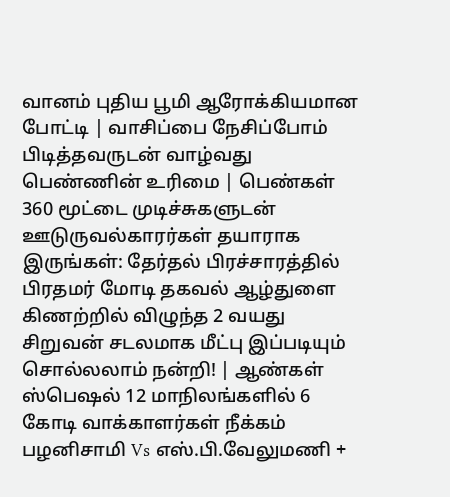வானம் புதிய பூமி ஆரோக்கியமான போட்டி | வாசிப்பை நேசிப்போம் பிடித்தவருடன் வாழ்வது பெண்ணின் உரிமை | பெண்கள் 360 மூட்டை முடிச்சுகளுடன் ஊடுருவல்காரர்கள் தயாராக இருங்கள்: தேர்தல் பிரச்சாரத்தில் பிரதமர் மோடி தகவல் ஆழ்துளை கிணற்றில் விழுந்த 2 வயது சிறுவன் சடலமாக மீட்பு இப்படியும் சொல்லலாம் நன்றி! | ஆண்கள் ஸ்பெஷல் 12 மாநிலங்களில் 6 கோடி வாக்காளர்கள் நீக்கம்
பழனிசாமி Vs எஸ்.பி.வேலுமணி +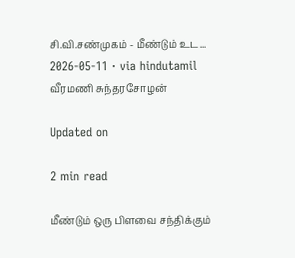சி.வி.சண்முகம் - மீண்டும் உட...
2026-05-11 · via hindutamil
வீரமணி சுந்தரசோழன்

Updated on

2 min read

மீண்டும் ஒரு பிளவை சந்திக்கும்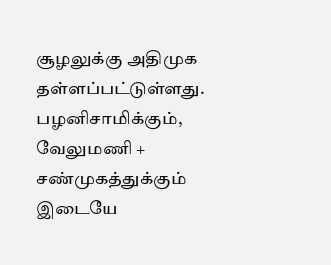சூழலுக்கு அதிமுக தள்ளப்பட்டுள்ளது. பழனிசாமிக்கும், வேலுமணி + சண்முகத்துக்கும் இடையே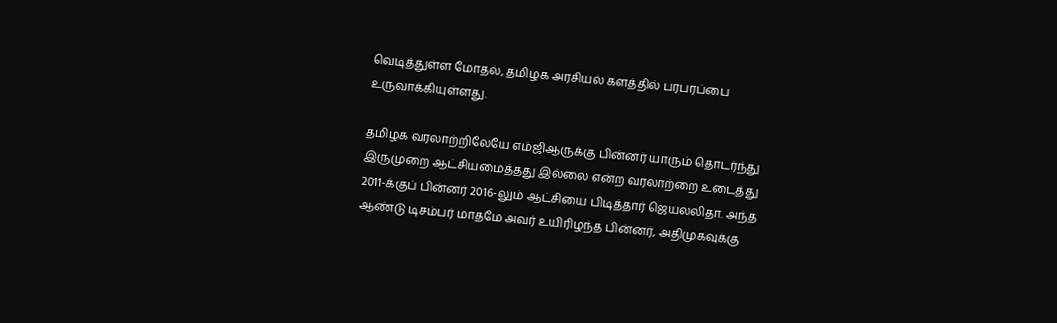வெடித்துள்ள மோதல், தமிழக அரசியல் களத்தில் பரபரப்பை உருவாக்கியுள்ளது.

தமிழக வரலாற்றிலேயே எம்ஜிஆருக்கு பின்னர் யாரும் தொடர்ந்து இருமுறை ஆட்சியமைத்தது இல்லை என்ற வரலாற்றை உடைத்து 2011-க்குப் பின்னர் 2016-லும் ஆட்சியை பிடித்தார் ஜெயலலிதா. அந்த ஆண்டு டிசம்பர் மாதமே அவர் உயிரிழந்த பின்னர், அதிமுகவுக்கு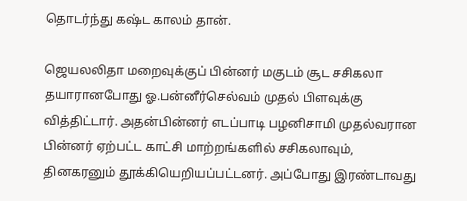தொடர்ந்து கஷ்ட காலம் தான்.

ஜெயலலிதா மறைவுக்குப் பின்னர் மகுடம் சூட சசிகலா தயாரானபோது ஓ.பன்னீர்செல்வம் முதல் பிளவுக்கு வித்திட்டார். அதன்பின்னர் எடப்பாடி பழனிசாமி முதல்வரான பின்னர் ஏற்பட்ட காட்சி மாற்றங்களில் சசிகலாவும், தினகரனும் தூக்கியெறியப்பட்டனர். அப்போது இரண்டாவது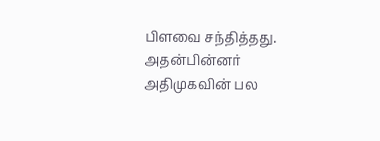பிளவை சந்தித்தது. அதன்பின்னர் அதிமுகவின் பல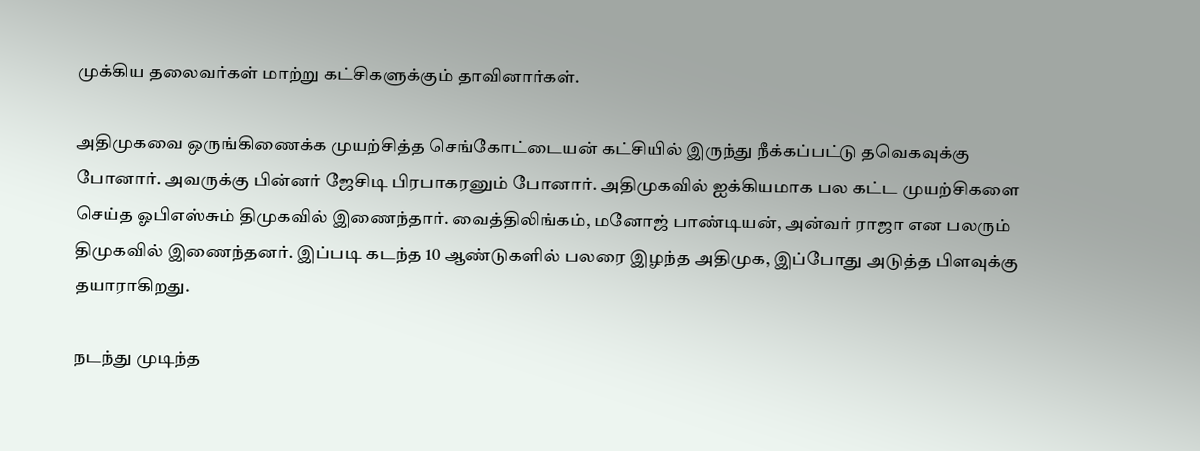முக்கிய தலைவர்கள் மாற்று கட்சிகளுக்கும் தாவினார்கள்.

அதிமுகவை ஒருங்கிணைக்க முயற்சித்த செங்கோட்டையன் கட்சியில் இருந்து நீக்கப்பட்டு தவெகவுக்கு போனார். அவருக்கு பின்னர் ஜேசிடி பிரபாகரனும் போனார். அதிமுகவில் ஐக்கியமாக பல கட்ட முயற்சிகளை செய்த ஓபிஎஸ்சும் திமுகவில் இணைந்தார். வைத்திலிங்கம், மனோஜ் பாண்டியன், அன்வர் ராஜா என பலரும் திமுகவில் இணைந்தனர். இப்படி கடந்த 10 ஆண்டுகளில் பலரை இழந்த அதிமுக, இப்போது அடுத்த பிளவுக்கு தயாராகிறது.

நடந்து முடிந்த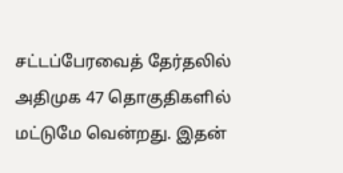சட்டப்பேரவைத் தேர்தலில் அதிமுக 47 தொகுதிகளில் மட்டுமே வென்றது. இதன்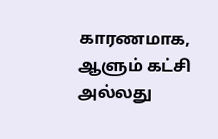காரணமாக, ஆளும் கட்சி அல்லது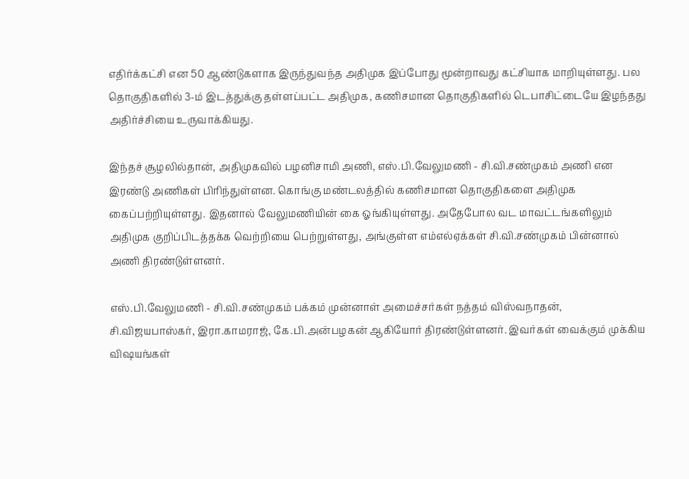எதிர்க்கட்சி என 50 ஆண்டுகளாக இருந்துவந்த அதிமுக இப்போது மூன்றாவது கட்சியாக மாறியுள்ளது. பல தொகுதிகளில் 3-ம் இடத்துக்கு தள்ளப்பட்ட அதிமுக, கணிசமான தொகுதிகளில் டெபாசிட்டையே இழந்தது அதிர்ச்சியை உருவாக்கியது.

இந்தச் சூழலில்தான், அதிமுகவில் பழனிசாமி அணி, எஸ்.பி.வேலுமணி - சி.வி.சண்முகம் அணி என இரண்டு அணிகள் பிரிந்துள்ளன. கொங்கு மண்டலத்தில் கணிசமான தொகுதிகளை அதிமுக கைப்பற்றியுள்ளது. இதனால் வேலுமணியின் கை ஓங்கியுள்ளது. அதேபோல வட மாவட்டங்களிலும் அதிமுக குறிப்பிடத்தக்க வெற்றியை பெற்றுள்ளது, அங்குள்ள எம்எல்ஏக்கள் சி.வி.சண்முகம் பின்னால் அணி திரண்டுள்ளனர்.

எஸ்.பி.வேலுமணி - சி.வி.சண்முகம் பக்கம் முன்னாள் அமைச்சர்கள் நத்தம் விஸ்வநாதன், சி.விஜயபாஸ்கர், இரா.காமராஜ், கே.பி.அன்பழகன் ஆகியோர் திரண்டுள்ளனர். இவர்கள் வைக்கும் முக்கிய விஷயங்கள்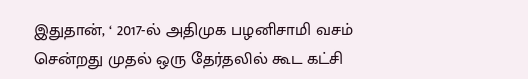இதுதான், ‘ 2017-ல் அதிமுக பழனிசாமி வசம் சென்றது முதல் ஒரு தேர்தலில் கூட கட்சி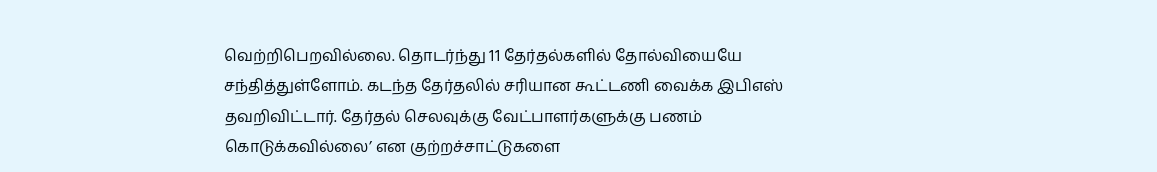வெற்றிபெறவில்லை. தொடர்ந்து 11 தேர்தல்களில் தோல்வியையே சந்தித்துள்ளோம். கடந்த தேர்தலில் சரியான கூட்டணி வைக்க இபிஎஸ் தவறிவிட்டார். தேர்தல் செலவுக்கு வேட்பாளர்களுக்கு பணம் கொடுக்கவில்லை’ என குற்றச்சாட்டுகளை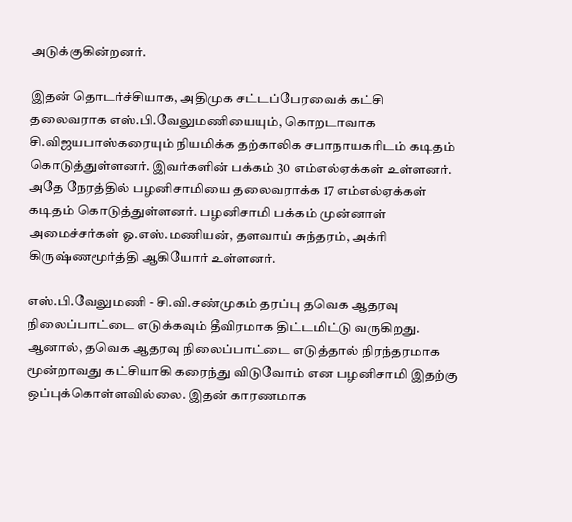அடுக்குகின்றனர்.

இதன் தொடர்ச்சியாக, அதிமுக சட்டப்பேரவைக் கட்சி தலைவராக எஸ்.பி.வேலுமணியையும், கொறடாவாக சி.விஜயபாஸ்கரையும் நியமிக்க தற்காலிக சபாநாயகரிடம் கடிதம் கொடுத்துள்ளனர். இவர்களின் பக்கம் 30 எம்எல்ஏக்கள் உள்ளனர். அதே நேரத்தில் பழனிசாமியை தலைவராக்க 17 எம்எல்ஏக்கள் கடிதம் கொடுத்துள்ளனர். பழனிசாமி பக்கம் முன்னாள் அமைச்சர்கள் ஓ.எஸ்.மணியன், தளவாய் சுந்தரம், அக்ரி கிருஷ்ணமூர்த்தி ஆகியோர் உள்ளனர்.

எஸ்.பி.வேலுமணி - சி.வி.சண்முகம் தரப்பு தவெக ஆதரவு நிலைப்பாட்டை எடுக்கவும் தீவிரமாக திட்டமிட்டு வருகிறது. ஆனால், தவெக ஆதரவு நிலைப்பாட்டை எடுத்தால் நிரந்தரமாக மூன்றாவது கட்சியாகி கரைந்து விடுவோம் என பழனிசாமி இதற்கு ஒப்புக்கொள்ளவில்லை. இதன் காரணமாக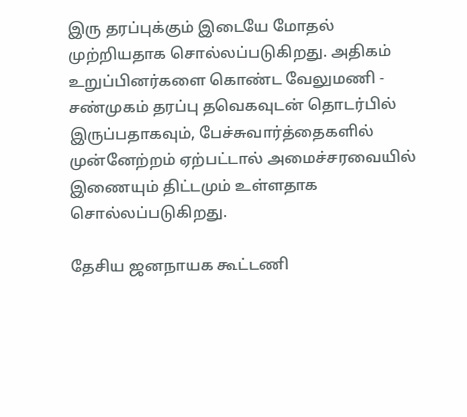இரு தரப்புக்கும் இடையே மோதல் முற்றியதாக சொல்லப்படுகிறது. அதிகம் உறுப்பினர்களை கொண்ட வேலுமணி - சண்முகம் தரப்பு தவெகவுடன் தொடர்பில் இருப்பதாகவும், பேச்சுவார்த்தைகளில் முன்னேற்றம் ஏற்பட்டால் அமைச்சரவையில் இணையும் திட்டமும் உள்ளதாக சொல்லப்படுகிறது.

தேசிய ஜனநாயக கூட்டணி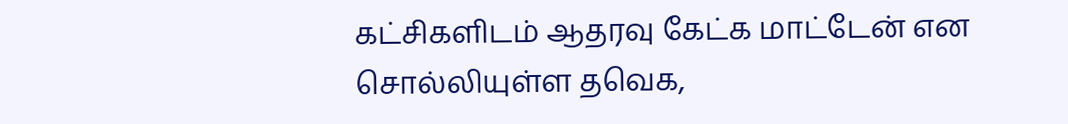கட்சிகளிடம் ஆதரவு கேட்க மாட்டேன் என சொல்லியுள்ள தவெக,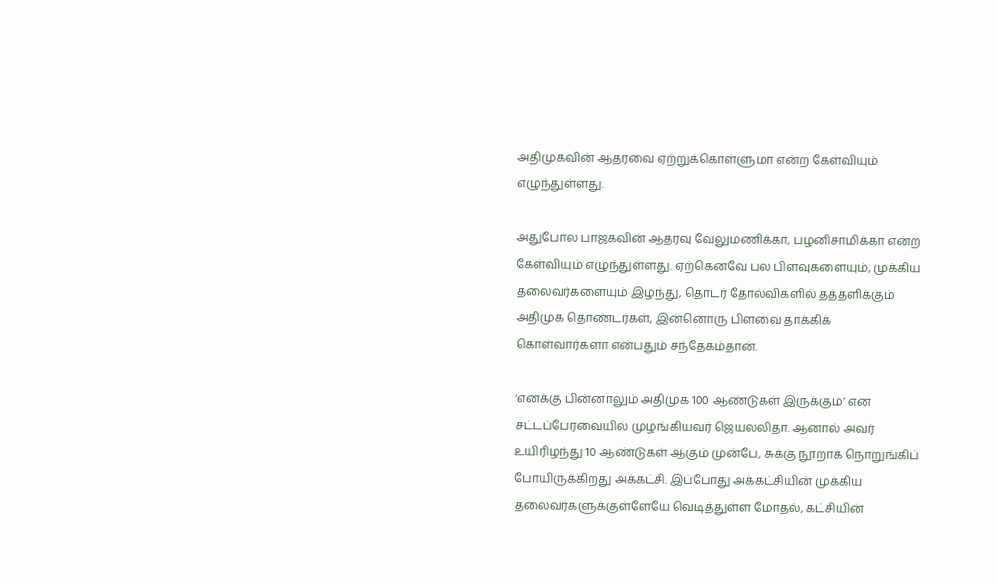அதிமுகவின் ஆதரவை ஏற்றுக்கொள்ளுமா என்ற கேள்வியும் எழுந்துள்ளது.

அதுபோல பாஜகவின் ஆதரவு வேலுமணிக்கா, பழனிசாமிக்கா என்ற கேள்வியும் எழுந்துள்ளது. ஏற்கெனவே பல பிளவுகளையும், முக்கிய தலைவர்களையும் இழந்து, தொடர் தோல்விகளில் தத்தளிக்கும் அதிமுக தொண்டர்கள், இன்னொரு பிளவை தாக்கிக் கொள்வார்களா என்பதும் சந்தேகம்தான்.

‘எனக்கு பின்னாலும் அதிமுக 100 ஆண்டுகள் இருக்கும்’ என சட்டப்பேரவையில் முழங்கியவர் ஜெயலலிதா. ஆனால் அவர் உயிரிழந்து 10 ஆண்டுகள் ஆகும் முன்பே, சுக்கு நூறாக நொறுங்கிப் போயிருக்கிறது அக்கட்சி. இப்போது அக்கட்சியின் முக்கிய தலைவர்களுக்குள்ளேயே வெடித்துள்ள மோதல், கட்சியின்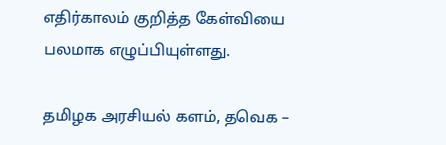எதிர்காலம் குறித்த கேள்வியை பலமாக எழுப்பியுள்ளது.

தமிழக அரசியல் களம், தவெக –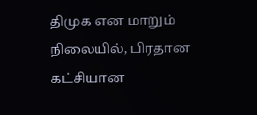திமுக என மாறும் நிலையில், பிரதான கட்சியான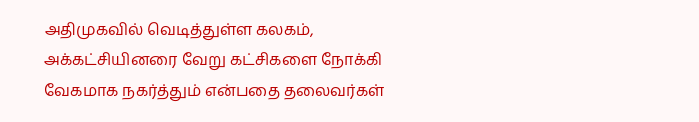அதிமுகவில் வெடித்துள்ள கலகம், அக்கட்சியினரை வேறு கட்சிகளை நோக்கி வேகமாக நகர்த்தும் என்பதை தலைவர்கள்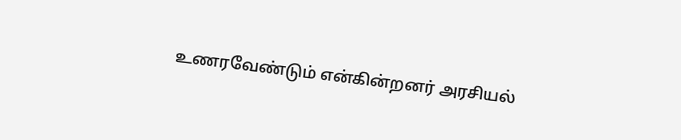உணரவேண்டும் என்கின்றனர் அரசியல்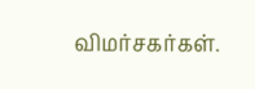விமர்சகர்கள்.